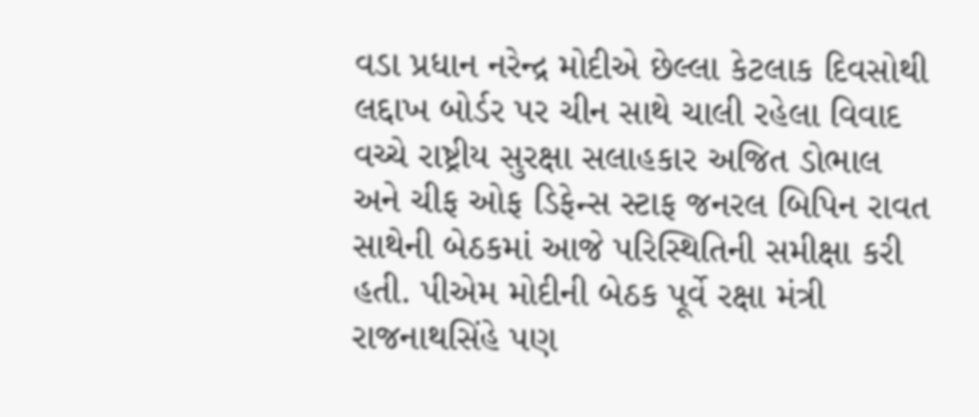વડા પ્રધાન નરેન્દ્ર મોદીએ છેલ્લા કેટલાક દિવસોથી લદ્દાખ બોર્ડર પર ચીન સાથે ચાલી રહેલા વિવાદ વચ્ચે રાષ્ટ્રીય સુરક્ષા સલાહકાર અજિત ડોભાલ અને ચીફ ઓફ ડિફેન્સ સ્ટાફ જનરલ બિપિન રાવત સાથેની બેઠકમાં આજે પરિસ્થિતિની સમીક્ષા કરી હતી. પીએમ મોદીની બેઠક પૂર્વે રક્ષા મંત્રી રાજનાથસિંહે પણ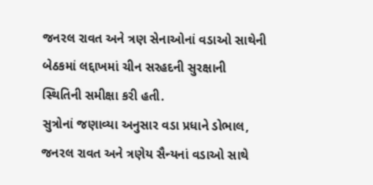જનરલ રાવત અને ત્રણ સેનાઓનાં વડાઓ સાથેની બેઠકમાં લદ્દાખમાં ચીન સરહદની સુરક્ષાની સ્થિતિની સમીક્ષા કરી હતી.
સુત્રોનાં જણાવ્યા અનુસાર વડા પ્રધાને ડોભાલ, જનરલ રાવત અને ત્રણેય સૈન્યનાં વડાઓ સાથે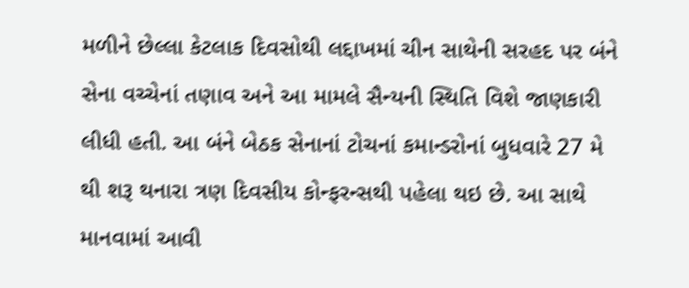મળીને છેલ્લા કેટલાક દિવસોથી લદ્દાખમાં ચીન સાથેની સરહદ પર બંને સેના વચ્ચેનાં તણાવ અને આ મામલે સૈન્યની સ્થિતિ વિશે જાણકારી લીધી હતી. આ બંને બેઠક સેનાનાં ટોચનાં કમાન્ડરોનાં બુધવારે 27 મે થી શરૂ થનારા ત્રણ દિવસીય કોન્ફરન્સથી પહેલા થઇ છે. આ સાથે માનવામાં આવી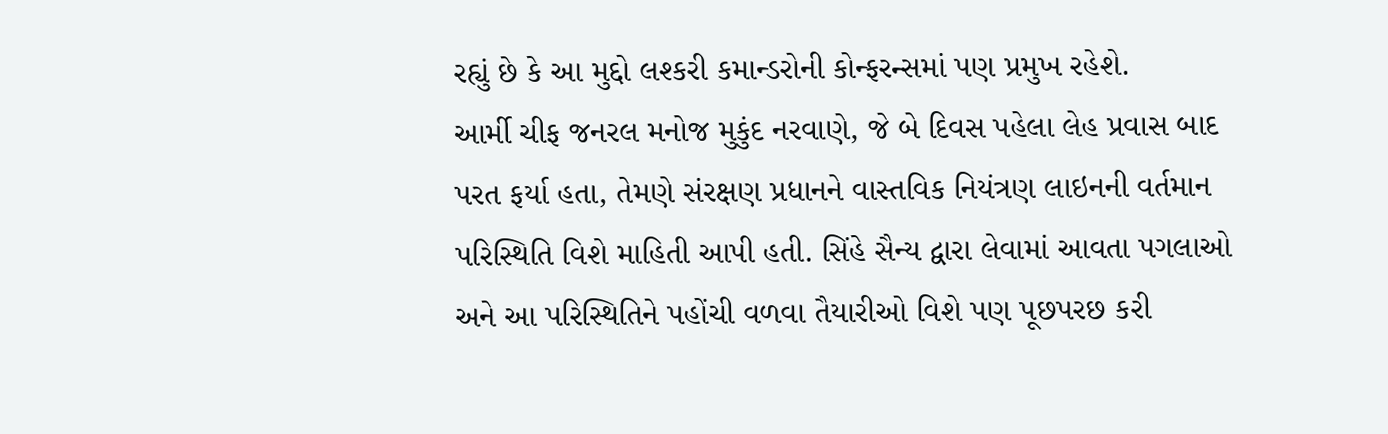રહ્યું છે કે આ મુદ્દો લશ્કરી કમાન્ડરોની કોન્ફરન્સમાં પણ પ્રમુખ રહેશે.
આર્મી ચીફ જનરલ મનોજ મુકુંદ નરવાણે, જે બે દિવસ પહેલા લેહ પ્રવાસ બાદ પરત ફર્યા હતા, તેમણે સંરક્ષણ પ્રધાનને વાસ્તવિક નિયંત્રણ લાઇનની વર્તમાન પરિસ્થિતિ વિશે માહિતી આપી હતી. સિંહે સૈન્ય દ્વારા લેવામાં આવતા પગલાઓ અને આ પરિસ્થિતિને પહોંચી વળવા તૈયારીઓ વિશે પણ પૂછપરછ કરી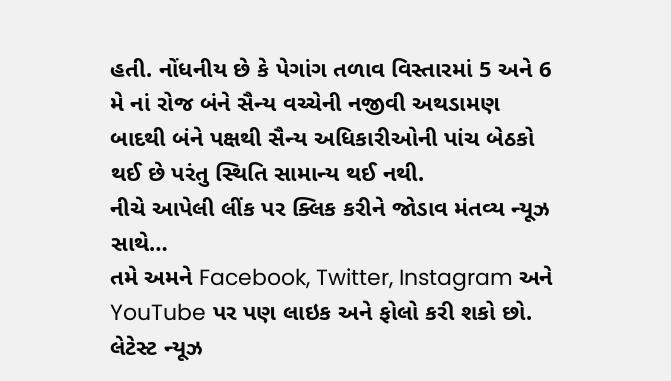હતી. નોંધનીય છે કે પેગાંગ તળાવ વિસ્તારમાં 5 અને 6 મે નાં રોજ બંને સૈન્ય વચ્ચેની નજીવી અથડામણ બાદથી બંને પક્ષથી સૈન્ય અધિકારીઓની પાંચ બેઠકો થઈ છે પરંતુ સ્થિતિ સામાન્ય થઈ નથી.
નીચે આપેલી લીંક પર ક્લિક કરીને જોડાવ મંતવ્ય ન્યૂઝ સાથે…
તમે અમને Facebook, Twitter, Instagram અને YouTube પર પણ લાઇક અને ફોલો કરી શકો છો.
લેટેસ્ટ ન્યૂઝ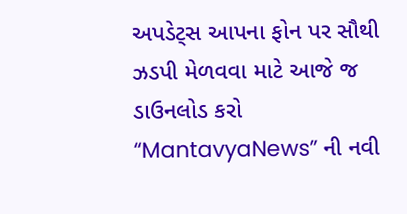અપડેટ્સ આપના ફોન પર સૌથી ઝડપી મેળવવા માટે આજે જ ડાઉનલોડ કરો “MantavyaNews” ની નવી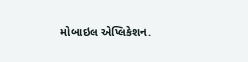મોબાઇલ એપ્લિકેશન.